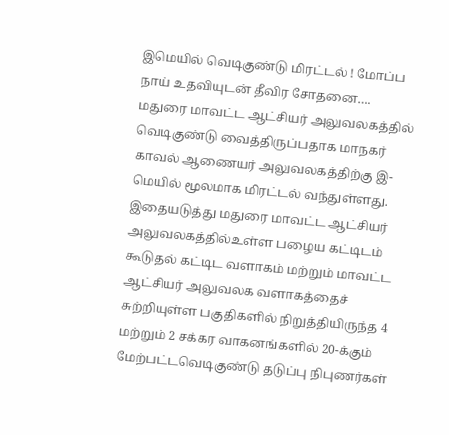இமெயில் வெடிகுண்டு மிரட்டல் ! மோப்ப நாய் உதவியுடன் தீவிர சோதனை….
மதுரை மாவட்ட ஆட்சியர் அலுவலகத்தில் வெடிகுண்டு வைத்திருப்பதாக மாநகர் காவல் ஆணையர் அலுவலகத்திற்கு இ-மெயில் மூலமாக மிரட்டல் வந்துள்ளது.
இதையடுத்து மதுரை மாவட்ட ஆட்சியர் அலுவலகத்தில்உள்ள பழைய கட்டிடம் கூடுதல் கட்டிட வளாகம் மற்றும் மாவட்ட ஆட்சியர் அலுவலக வளாகத்தைச் சுற்றியுள்ள பகுதிகளில் நிறுத்தியிருந்த 4 மற்றும் 2 சக்கர வாகனங்களில் 20-க்கும் மேற்பட்டவெடிகுண்டு தடுப்பு நிபுணர்கள்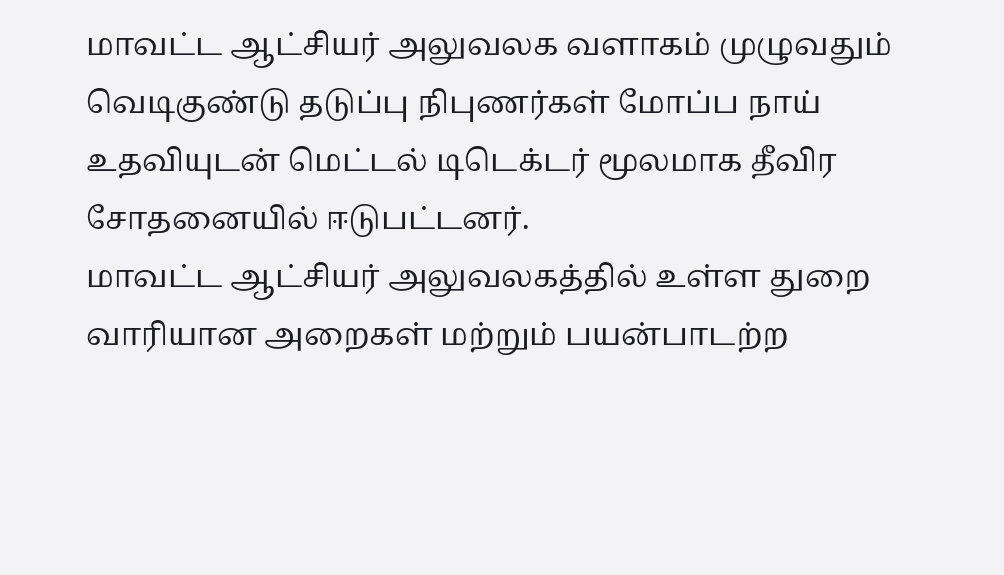மாவட்ட ஆட்சியர் அலுவலக வளாகம் முழுவதும் வெடிகுண்டு தடுப்பு நிபுணர்கள் மோப்ப நாய் உதவியுடன் மெட்டல் டிடெக்டர் மூலமாக தீவிர சோதனையில் ஈடுபட்டனர்.
மாவட்ட ஆட்சியர் அலுவலகத்தில் உள்ள துறை வாரியான அறைகள் மற்றும் பயன்பாடற்ற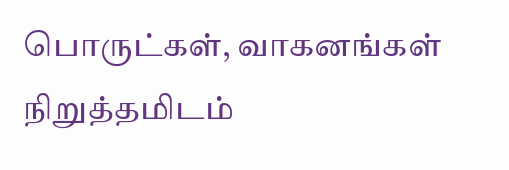பொருட்கள், வாகனங்கள் நிறுத்தமிடம்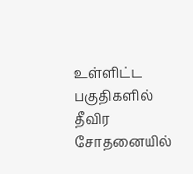உள்ளிட்ட பகுதிகளில் தீவிர சோதனையில்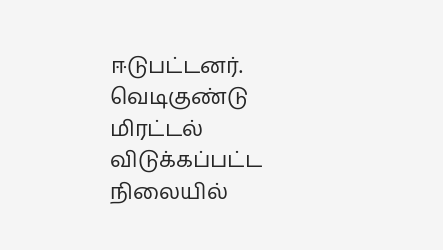ஈடுபட்டனர். வெடிகுண்டு மிரட்டல் விடுக்கப்பட்ட நிலையில்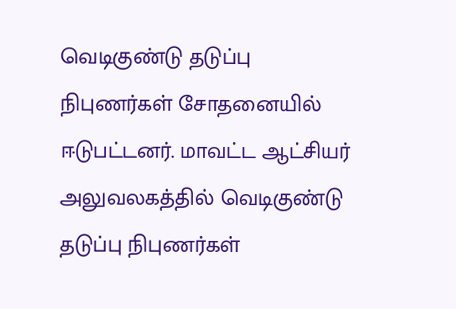வெடிகுண்டு தடுப்பு நிபுணர்கள் சோதனையில் ஈடுபட்டனர். மாவட்ட ஆட்சியர் அலுவலகத்தில் வெடிகுண்டு தடுப்பு நிபுணர்கள்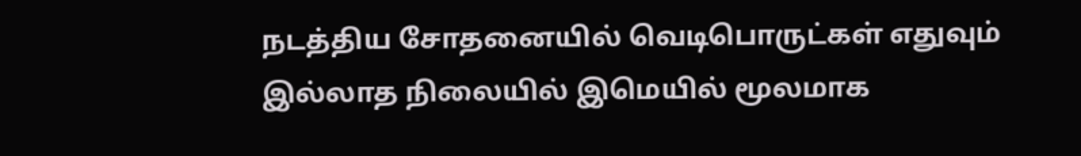நடத்திய சோதனையில் வெடிபொருட்கள் எதுவும் இல்லாத நிலையில் இமெயில் மூலமாக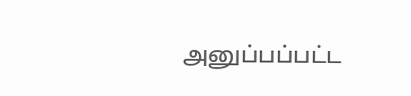அனுப்பப்பட்ட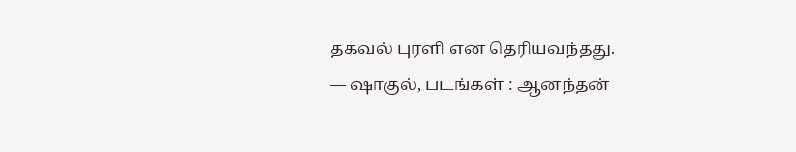தகவல் புரளி என தெரியவந்தது.
— ஷாகுல், படங்கள் : ஆனந்தன்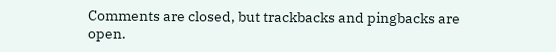Comments are closed, but trackbacks and pingbacks are open.